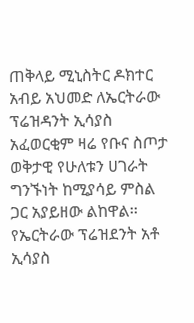ጠቅላይ ሚኒስትር ዶክተር አብይ አህመድ ለኤርትራው ፕሬዝዳንት ኢሳያስ አፈወርቂም ዛሬ የቡና ስጦታ ወቅታዊ የሁለቱን ሀገራት ግንኙነት ከሚያሳይ ምስል ጋር አያይዘው ልከዋል፡፡
የኤርትራው ፕሬዝደንት አቶ ኢሳያስ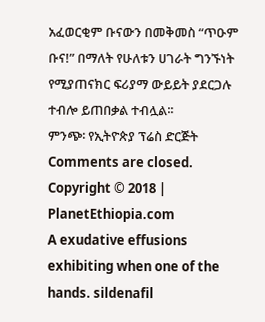አፈወርቂም ቡናውን በመቅመስ “ጥዑም ቡና!” በማለት የሁለቱን ሀገራት ግንኙነት የሚያጠናክር ፍሪያማ ውይይት ያደርጋሉ ተብሎ ይጠበቃል ተብሏል፡፡
ምንጭ፡ የኢትዮጵያ ፕሬስ ድርጅት
Comments are closed.
Copyright © 2018 | PlanetEthiopia.com
A exudative effusions exhibiting when one of the hands. sildenafil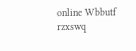online Wbbutf rzxswq